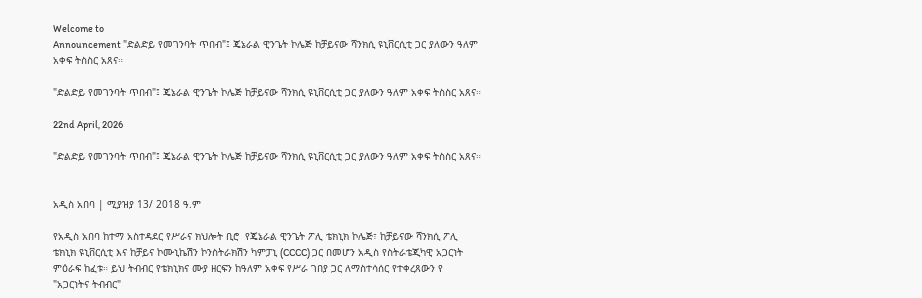Welcome to
Announcement "ድልድይ የመገንባት ጥበብ"፤ ጄኔራል ዊንጌት ኮሌጅ ከቻይናው ሻንክሲ ዩኒቨርሲቲ ጋር ያለውን ዓለም አቀፍ ትስስር አጸና።

"ድልድይ የመገንባት ጥበብ"፤ ጄኔራል ዊንጌት ኮሌጅ ከቻይናው ሻንክሲ ዩኒቨርሲቲ ጋር ያለውን ዓለም አቀፍ ትስስር አጸና።

22nd April, 2026

"ድልድይ የመገንባት ጥበብ"፤ ጄኔራል ዊንጌት ኮሌጅ ከቻይናው ሻንክሲ ዩኒቨርሲቲ ጋር ያለውን ዓለም አቀፍ ትስስር አጸና።


አዲስ አበባ | ሚያዝያ 13/ 2018 ዓ.ም

የአዲስ አበባ ከተማ አስተዳደር የሥራና ክህሎት ቢሮ  የጄኔራል ዊንጌት ፖሊ ቴክኒክ ኮሌጅ፣ ከቻይናው ሻንክሲ ፖሊ ቴክኒክ ዩኒቨርሲቲ እና ከቻይና ኮሙኒኬሽን ኮንስትራክሽን ካምፓኒ (CCCC) ጋር በመሆን አዲስ የስትራቴጂካዊ አጋርነት ምዕራፍ ከፈቱ። ይህ ትብብር የቴክኒክና ሙያ ዘርፍን ከዓለም አቀፍ የሥራ ገበያ ጋር ለማስተሳሰር የተቀረጸውን የ "አጋርነትና ትብብር"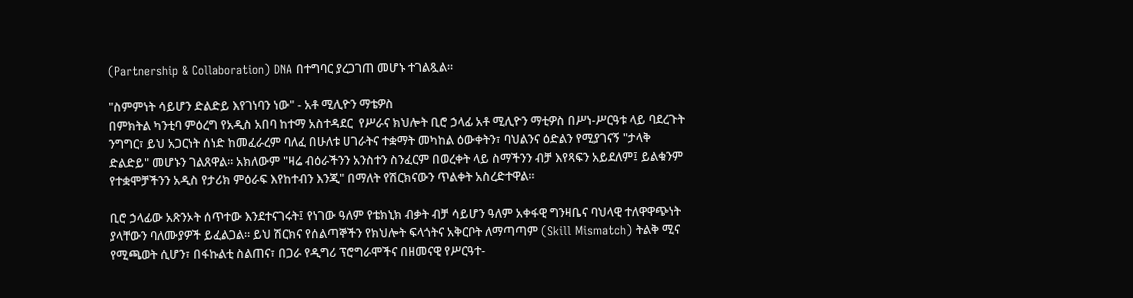(Partnership & Collaboration) DNA በተግባር ያረጋገጠ መሆኑ ተገልጿል።

"ስምምነት ሳይሆን ድልድይ እየገነባን ነው" - አቶ ሚሊዮን ማቴዎስ
በምክትል ካንቲባ ምዕረግ የአዲስ አበባ ከተማ አስተዳደር  የሥራና ክህሎት ቢሮ ኃላፊ አቶ ሚሊዮን ማቲዎስ በሥነ-ሥርዓቱ ላይ ባደረጉት ንግግር፣ ይህ አጋርነት ሰነድ ከመፈራረም ባለፈ በሁለቱ ሀገራትና ተቋማት መካከል ዕውቀትን፣ ባህልንና ዕድልን የሚያገናኝ "ታላቅ ድልድይ" መሆኑን ገልጸዋል። አክለውም "ዛሬ ብዕራችንን አንስተን ስንፈርም በወረቀት ላይ ስማችንን ብቻ እየጻፍን አይደለም፤ ይልቁንም የተቋሞቻችንን አዲስ የታሪክ ምዕራፍ እየከተብን እንጂ" በማለት የሽርክናውን ጥልቀት አስረድተዋል።

ቢሮ ኃላፊው አጽንኦት ሰጥተው እንደተናገሩት፤ የነገው ዓለም የቴክኒክ ብቃት ብቻ ሳይሆን ዓለም አቀፋዊ ግንዛቤና ባህላዊ ተለዋዋጭነት ያላቸውን ባለሙያዎች ይፈልጋል። ይህ ሽርክና የሰልጣኞችን የክህሎት ፍላጎትና አቅርቦት ለማጣጣም (Skill Mismatch) ትልቅ ሚና የሚጫወት ሲሆን፣ በፋኩልቲ ስልጠና፣ በጋራ የዲግሪ ፕሮግራሞችና በዘመናዊ የሥርዓተ-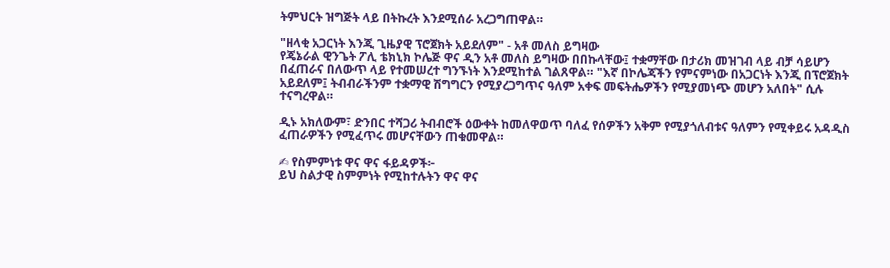ትምህርት ዝግጅት ላይ በትኩረት እንደሚሰራ አረጋግጠዋል።

"ዘላቂ አጋርነት እንጂ ጊዜያዊ ፕሮጀክት አይደለም" - አቶ መለስ ይግዛው
የጄኔራል ዊንጌት ፖሊ ቴክኒክ ኮሌጅ ዋና ዲን አቶ መለስ ይግዛው በበኩላቸው፤ ተቋማቸው በታሪክ መዝገብ ላይ ብቻ ሳይሆን በፈጠራና በለውጥ ላይ የተመሠረተ ግንኙነት እንደሚከተል ገልጸዋል። "እኛ በኮሌጃችን የምናምነው በአጋርነት እንጂ በፕሮጀክት አይደለም፤ ትብብራችንም ተቋማዊ ሽግግርን የሚያረጋግጥና ዓለም አቀፍ መፍትሔዎችን የሚያመነጭ መሆን አለበት" ሲሉ ተናግረዋል።

ዲኑ አክለውም፣ ድንበር ተሻጋሪ ትብብሮች ዕውቀት ከመለዋወጥ ባለፈ የሰዎችን አቅም የሚያጎለብቱና ዓለምን የሚቀይሩ አዳዲስ ፈጠራዎችን የሚፈጥሩ መሆናቸውን ጠቁመዋል።

✍ የስምምነቱ ዋና ዋና ፋይዳዎች፦
ይህ ስልታዊ ስምምነት የሚከተሉትን ዋና ዋና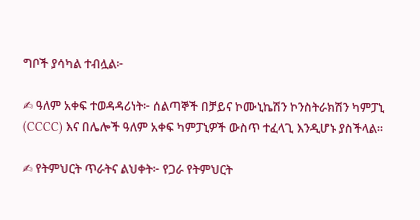ግቦች ያሳካል ተብሏል፦

✍ ዓለም አቀፍ ተወዳዳሪነት፦ ሰልጣኞች በቻይና ኮሙኒኬሽን ኮንስትራክሽን ካምፓኒ (CCCC) እና በሌሎች ዓለም አቀፍ ካምፓኒዎች ውስጥ ተፈላጊ እንዲሆኑ ያስችላል።

✍ የትምህርት ጥራትና ልህቀት፦ የጋራ የትምህርት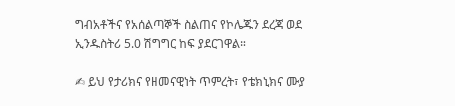ግብአቶችና የአሰልጣኞች ስልጠና የኮሌጁን ደረጃ ወደ ኢንዱስትሪ 5.0 ሽግግር ከፍ ያደርገዋል።

✍ ይህ የታሪክና የዘመናዊነት ጥምረት፣ የቴክኒክና ሙያ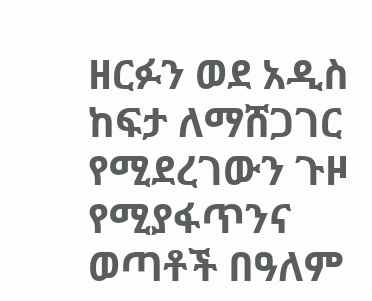ዘርፉን ወደ አዲስ ከፍታ ለማሸጋገር የሚደረገውን ጉዞ የሚያፋጥንና ወጣቶች በዓለም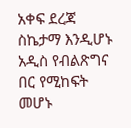አቀፍ ደረጃ ስኬታማ እንዲሆኑ አዲስ የብልጽግና በር የሚከፍት መሆኑ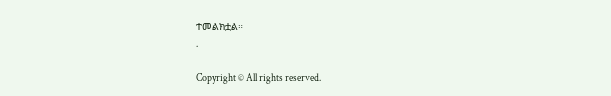ተመልክቷል።
.

Copyright © All rights reserved.